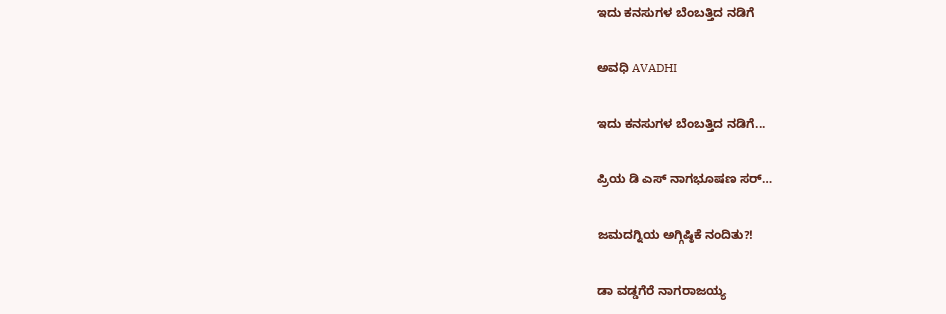ಇದು ಕನಸುಗಳ ಬೆಂಬತ್ತಿದ ನಡಿಗೆ‍

ಅವಧಿ AVADHI

ಇದು ಕನಸುಗಳ ಬೆಂಬತ್ತಿದ ನಡಿಗೆ...

ಪ್ರಿಯ ಡಿ ಎಸ್ ನಾಗಭೂಷಣ ಸರ್…

ಜಮದಗ್ನಿಯ ಅಗ್ಗಿಷ್ಠಿಕೆ ನಂದಿತು?!

ಡಾ ವಡ್ಡಗೆರೆ ನಾಗರಾಜಯ್ಯ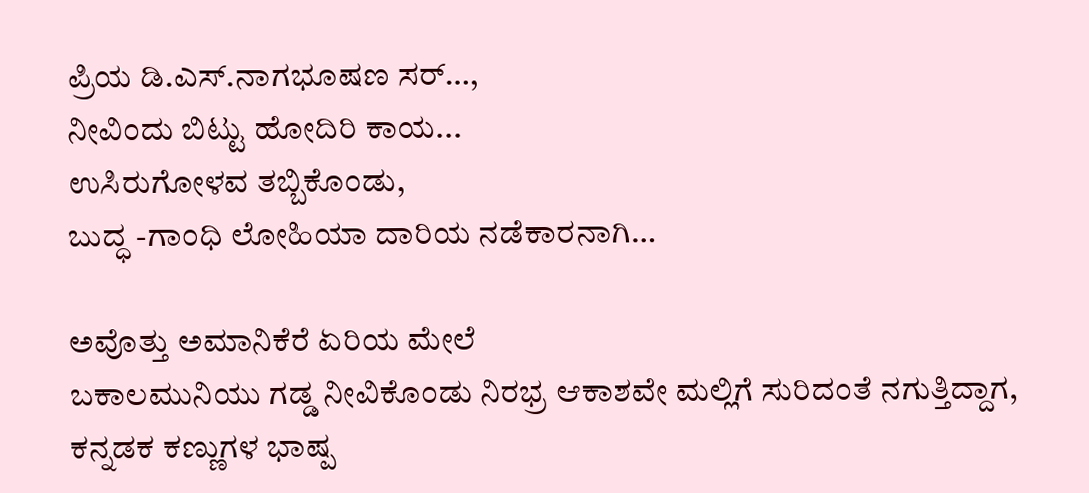ಪ್ರಿಯ ಡಿ.ಎಸ್.ನಾಗಭೂಷಣ ಸರ್…,
ನೀವಿಂದು ಬಿಟ್ಟು ಹೋದಿರಿ ಕಾಯ...
ಉಸಿರುಗೋಳವ ತಬ್ಬಿಕೊಂಡು,
ಬುದ್ಧ -ಗಾಂಧಿ ಲೋಹಿಯಾ ದಾರಿಯ ನಡೆಕಾರನಾಗಿ…

ಅವೊತ್ತು ಅಮಾನಿಕೆರೆ ಏರಿಯ ಮೇಲೆ
ಬಕಾಲಮುನಿಯು ಗಡ್ಡ ನೀವಿಕೊಂಡು ನಿರಭ್ರ ಆಕಾಶವೇ ಮಲ್ಲಿಗೆ ಸುರಿದಂತೆ ನಗುತ್ತಿದ್ದಾಗ,
ಕನ್ನಡಕ ಕಣ್ಣುಗಳ ಭಾಷ್ಪ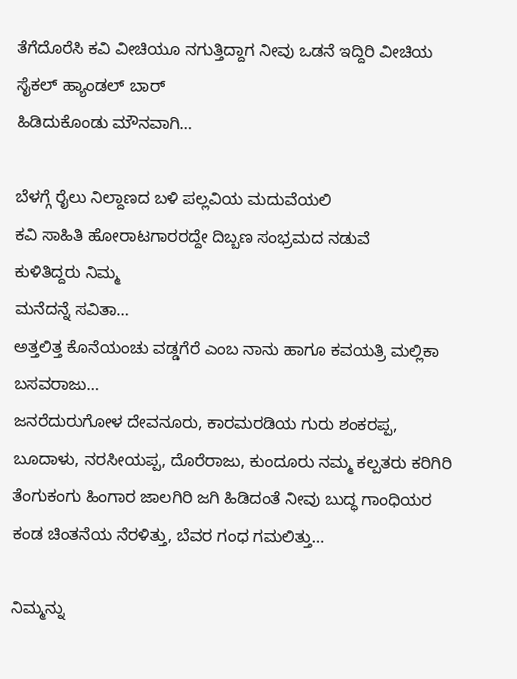ತೆಗೆದೊರೆಸಿ ಕವಿ ವೀಚಿಯೂ ನಗುತ್ತಿದ್ದಾಗ ನೀವು ಒಡನೆ ಇದ್ದಿರಿ ವೀಚಿಯ
ಸೈಕಲ್ ಹ್ಯಾಂಡಲ್ ಬಾರ್
ಹಿಡಿದುಕೊಂಡು ಮೌನವಾಗಿ…

ಬೆಳಗ್ಗೆ ರೈಲು ನಿಲ್ದಾಣದ ಬಳಿ ಪಲ್ಲವಿಯ ಮದುವೆಯಲಿ
ಕವಿ ಸಾಹಿತಿ ಹೋರಾಟಗಾರರದ್ದೇ ದಿಬ್ಬಣ ಸಂಭ್ರಮದ ನಡುವೆ
ಕುಳಿತಿದ್ದರು ನಿಮ್ಮ
ಮನೆದನ್ನೆ ಸವಿತಾ…
ಅತ್ತಲಿತ್ತ ಕೊನೆಯಂಚು ವಡ್ಡಗೆರೆ ಎಂಬ ನಾನು ಹಾಗೂ ಕವಯತ್ರಿ ಮಲ್ಲಿಕಾ ಬಸವರಾಜು…
ಜನರೆದುರುಗೋಳ ದೇವನೂರು, ಕಾರಮರಡಿಯ ಗುರು ಶಂಕರಪ್ಪ,
ಬೂದಾಳು, ನರಸೀಯಪ್ಪ, ದೊರೆರಾಜು, ಕುಂದೂರು ನಮ್ಮ ಕಲ್ಪತರು ಕರಿಗಿರಿ ತೆಂಗುಕಂಗು ಹಿಂಗಾರ ಜಾಲಗಿರಿ ಜಗಿ ಹಿಡಿದಂತೆ ನೀವು ಬುದ್ಧ ಗಾಂಧಿಯರ ಕಂಡ ಚಿಂತನೆಯ ನೆರಳಿತ್ತು, ಬೆವರ ಗಂಧ ಗಮಲಿತ್ತು…

ನಿಮ್ಮನ್ನು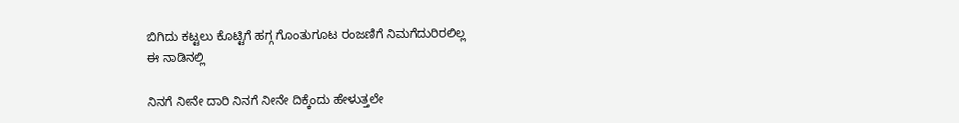ಬಿಗಿದು ಕಟ್ಟಲು ಕೊಟ್ಟಿಗೆ ಹಗ್ಗ ಗೊಂತುಗೂಟ ರಂಜಣಿಗೆ ನಿಮಗೆದುರಿರಲಿಲ್ಲ
ಈ ನಾಡಿನಲ್ಲಿ

ನಿನಗೆ ನೀನೇ ದಾರಿ ನಿನಗೆ ನೀನೇ ದಿಕ್ಕೆಂದು ಹೇಳುತ್ತಲೇ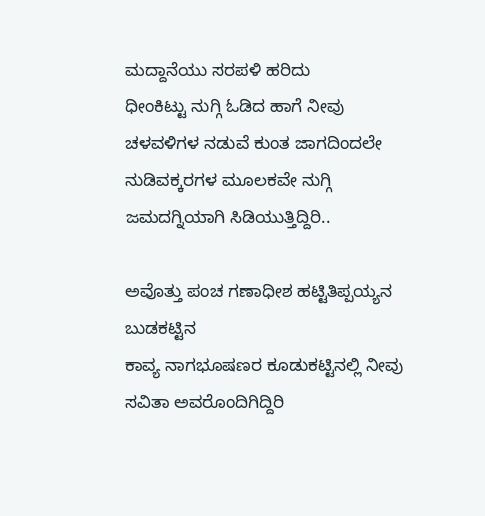ಮದ್ದಾನೆಯು ಸರಪಳಿ ಹರಿದು
ಧೀಂಕಿಟ್ಟು ನುಗ್ಗಿ ಓಡಿದ ಹಾಗೆ ನೀವು
ಚಳವಳಿಗಳ ನಡುವೆ ಕುಂತ ಜಾಗದಿಂದಲೇ ನುಡಿವಕ್ಕರಗಳ ಮೂಲಕವೇ ನುಗ್ಗಿ
ಜಮದಗ್ನಿಯಾಗಿ ಸಿಡಿಯುತ್ತಿದ್ದಿರಿ..

ಅವೊತ್ತು ಪಂಚ ಗಣಾಧೀಶ ಹಟ್ಟಿತಿಪ್ಪಯ್ಯನ
ಬುಡಕಟ್ಟಿನ
ಕಾವ್ಯ ನಾಗಭೂಷಣರ ಕೂಡುಕಟ್ಟಿನಲ್ಲಿ ನೀವು ಸವಿತಾ ಅವರೊಂದಿಗಿದ್ದಿರಿ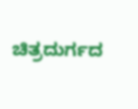ಚಿತ್ರದುರ್ಗದ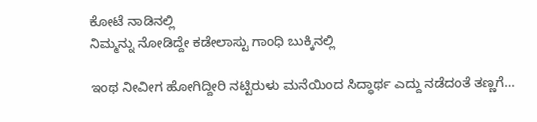ಕೋಟೆ ನಾಡಿನಲ್ಲಿ
ನಿಮ್ಮನ್ನು ನೋಡಿದ್ದೇ ಕಡೇಲಾಸ್ಟು ಗಾಂಧಿ ಬುಕ್ಕಿನಲ್ಲಿ

ಇಂಥ ನೀವೀಗ ಹೋಗಿದ್ದೀರಿ ನಟ್ಟಿರುಳು ಮನೆಯಿಂದ ಸಿದ್ಧಾರ್ಥ ಎದ್ದು ನಡೆದಂತೆ ತಣ್ಣಗೆ…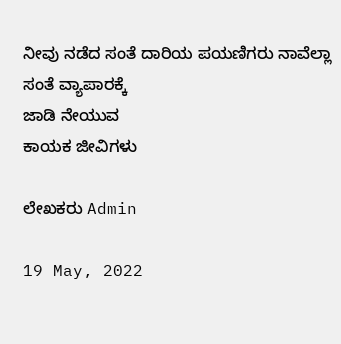ನೀವು ನಡೆದ ಸಂತೆ ದಾರಿಯ ಪಯಣಿಗರು ನಾವೆಲ್ಲಾ
ಸಂತೆ ವ್ಯಾಪಾರಕ್ಕೆ
ಜಾಡಿ ನೇಯುವ
ಕಾಯಕ ಜೀವಿಗಳು

ಲೇಖಕರು Admin

19 May, 2022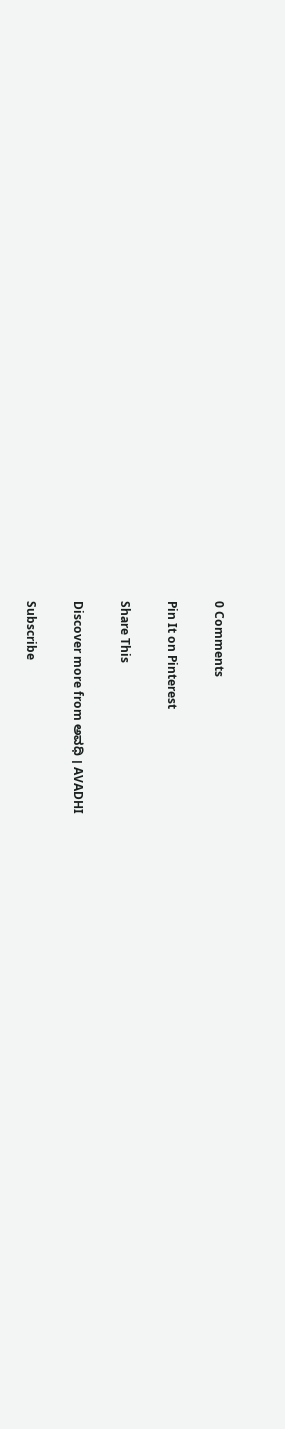0 Comments

Pin It on Pinterest

Share This

Discover more from ಅವಧಿ । AVADHI

Subscribe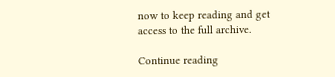now to keep reading and get access to the full archive.

Continue reading